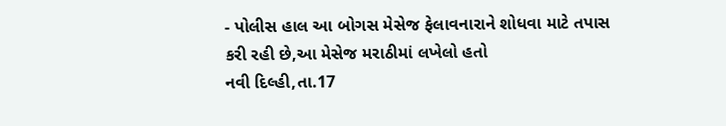- પોલીસ હાલ આ બોગસ મેસેજ ફેલાવનારાને શોધવા માટે તપાસ કરી રહી છે,આ મેસેજ મરાઠીમાં લખેલો હતો
નવી દિલ્હી,તા.17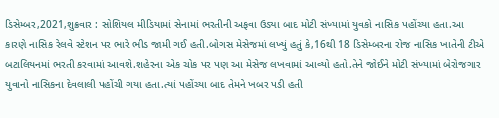ડિસેમ્બર,2021,શુક્રવાર : સોશિયલ મીડિયામાં સેનામાં ભરતીની અફવા ઉડ્યા બાદ મોટી સંખ્યામાં યુવકો નાસિક પહોંચ્યા હતા.આ કારણે નાસિક રેલવે સ્ટેશન પર ભારે ભીડ જામી ગઈ હતી.બોગસ મેસેજમાં લખ્યું હતું કે,16થી 18 ડિસેમ્બરના રોજ નાસિક ખાતેની ટીએ બટાલિયનમાં ભરતી કરવામાં આવશે.શહેરના એક ચોક પર પણ આ મેસેજ લખવામાં આવ્યો હતો.તેને જોઈને મોટી સંખ્યામાં બેરોજગાર યુવાનો નાસિકના દેવલાલી પહોંચી ગયા હતા.ત્યાં પહોંચ્યા બાદ તેમને ખબર પડી હતી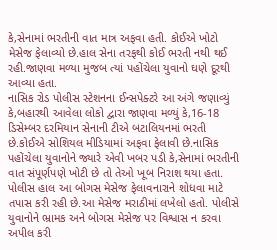કે,સેનામાં ભરતીની વાત માત્ર અફવા હતી. કોઈએ ખોટો મેસેજ ફેલાવ્યો છે.હાલ સેના તરફથી કોઈ ભરતી નથી થઈ રહી.જાણવા મળ્યા મુજબ ત્યાં પહોંચેલા યુવાનો ઘણે દૂરથી આવ્યા હતા.
નાસિક રોડ પોલીસ સ્ટેશનના ઈન્સપેક્ટરે આ અંગે જણાવ્યું કે,બહારથી આવેલા લોકો દ્વારા જાણવા મળ્યું કે,16-18 ડિસેમ્બર દરમિયાન સેનાની ટીએ બટાલિયનમાં ભરતી છે.કોઈએ સોશિયલ મીડિયામાં અફવા ફેલાવી છે.નાસિક પહોંચેલા યુવાનોને જ્યારે એવી ખબર પડી કે,સેનામાં ભરતીની વાત સંપૂર્ણપણે ખોટી છે તો તેઓ ખૂબ નિરાશ થયા હતા.
પોલીસ હાલ આ બોગસ મેસેજ ફેલાવનારાને શોધવા માટે તપાસ કરી રહી છે.આ મેસેજ મરાઠીમાં લખેલો હતો. પોલીસે યુવાનોને ભ્રામક અને બોગસ મેસેજ પર વિશ્વાસ ન કરવા અપીલ કરી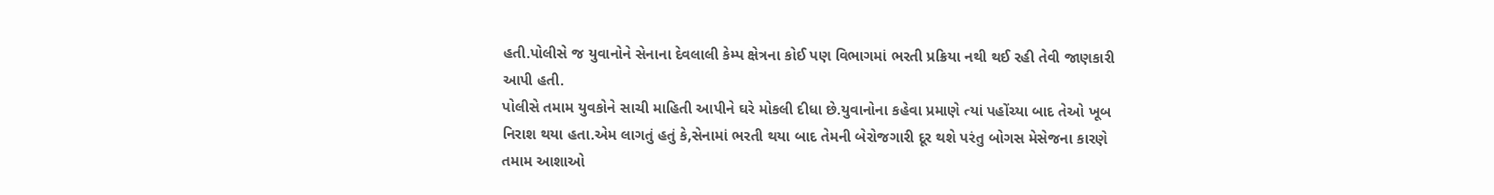હતી.પોલીસે જ યુવાનોને સેનાના દેવલાલી કેમ્પ ક્ષેત્રના કોઈ પણ વિભાગમાં ભરતી પ્રક્રિયા નથી થઈ રહી તેવી જાણકારી આપી હતી.
પોલીસે તમામ યુવકોને સાચી માહિતી આપીને ઘરે મોકલી દીધા છે.યુવાનોના કહેવા પ્રમાણે ત્યાં પહોંચ્યા બાદ તેઓ ખૂબ નિરાશ થયા હતા.એમ લાગતું હતું કે,સેનામાં ભરતી થયા બાદ તેમની બેરોજગારી દૂર થશે પરંતુ બોગસ મેસેજના કારણે તમામ આશાઓ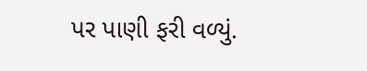પર પાણી ફરી વળ્યું.